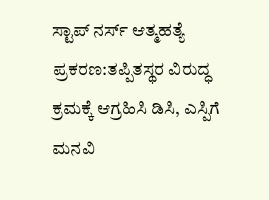ಸ್ಟಾಪ್ ನರ್ಸ್ ಆತ್ಮಹತ್ಯೆ ಪ್ರಕರಣ:ತಪ್ಪಿತಸ್ಥರ ವಿರುದ್ಧ ಕ್ರಮಕ್ಕೆ ಆಗ್ರಹಿಸಿ ಡಿಸಿ, ಎಸ್ಪಿಗೆ ಮನವಿ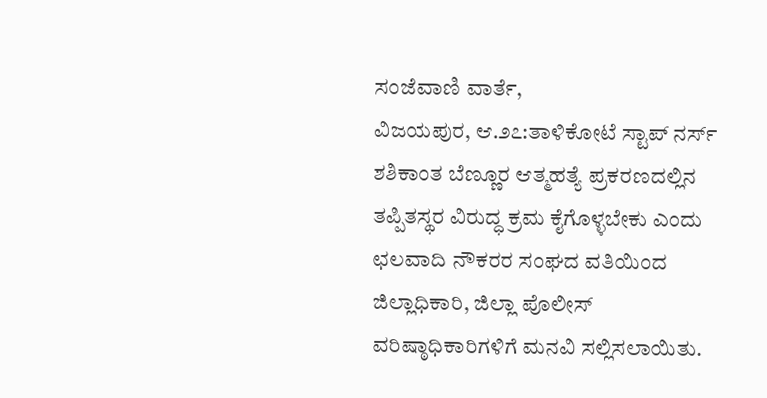ಸಂಜೆವಾಣಿ ವಾರ್ತೆ,
ವಿಜಯಪುರ, ಆ.೨೭:ತಾಳಿಕೋಟೆ ಸ್ಟಾಪ್ ನರ್ಸ್ ಶಶಿಕಾಂತ ಬೆಣ್ಣೂರ ಆತ್ಮಹತ್ಯೆ ಪ್ರಕರಣದಲ್ಲಿನ ತಪ್ಪಿತಸ್ಥರ ವಿರುದ್ಧ ಕ್ರಮ ಕೈಗೊಳ್ಳಬೇಕು ಎಂದು ಛಲವಾದಿ ನೌಕರರ ಸಂಘದ ವತಿಯಿಂದ ಜಿಲ್ಲಾಧಿಕಾರಿ, ಜಿಲ್ಲಾ ಪೊಲೀಸ್ ವರಿಷ್ಠಾಧಿಕಾರಿಗಳಿಗೆ ಮನವಿ ಸಲ್ಲಿಸಲಾಯಿತು.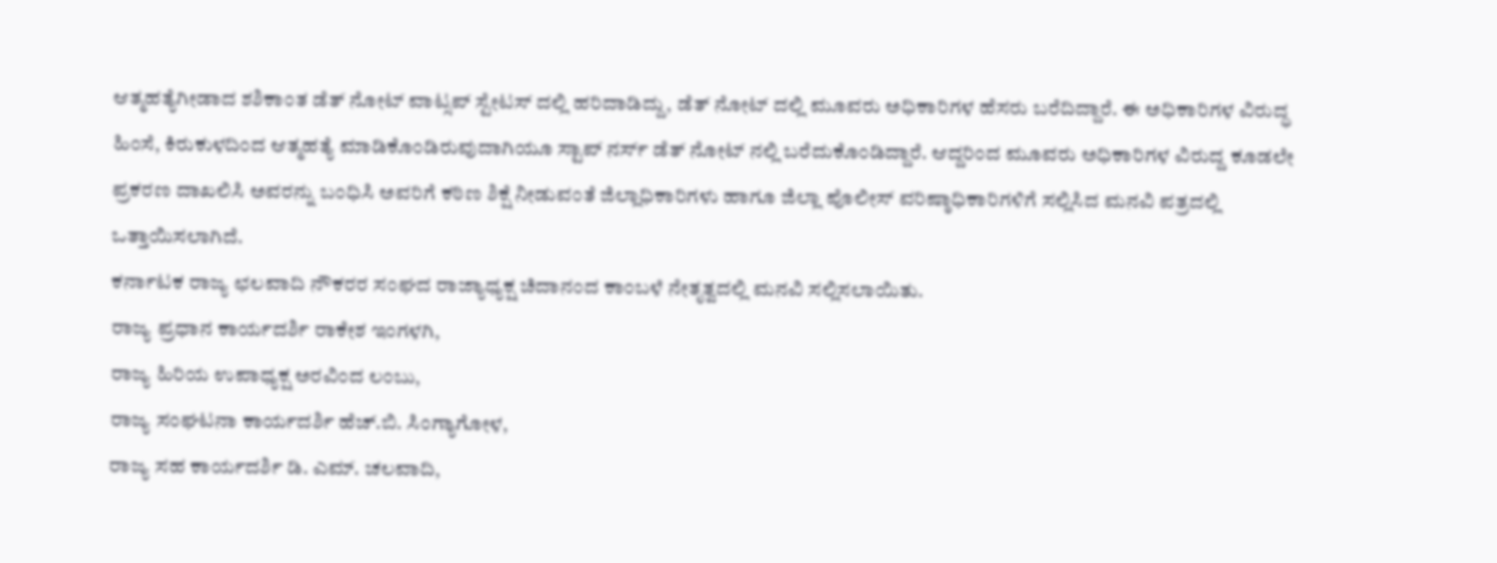ಆತ್ಮಹತ್ಯೆಗೀಡಾದ ಶಶಿಕಾಂತ ಡೆತ್ ನೋಟ್ ವಾಟ್ಸಪ್ ಸ್ಟೇಟಸ್ ದಲ್ಲಿ ಹರಿದಾಡಿದ್ದು, ಡೆತ್ ನೋಟ್ ದಲ್ಲಿ ಮೂವರು ಅಧಿಕಾರಿಗಳ ಹೆಸರು ಬರೆದಿದ್ದಾರೆ. ಈ ಅಧಿಕಾರಿಗಳ ವಿರುದ್ಧ ಹಿಂಸೆ, ಕಿರುಕುಳದಿಂದ ಆತ್ಮಹತ್ಯೆ ಮಾಡಿಕೊಂಡಿರುವುದಾಗಿಯೂ ಸ್ಟಾಪ್ ನರ್ಸ್ ಡೆತ್ ನೋಟ್ ನಲ್ಲಿ ಬರೆದುಕೊಂಡಿದ್ದಾರೆ. ಆದ್ದರಿಂದ ಮೂವರು ಅಧಿಕಾರಿಗಳ ವಿರುದ್ದ ಕೂಡಲೇ ಪ್ರಕರಣ ದಾಖಲಿಸಿ ಅವರನ್ನು ಬಂಧಿಸಿ ಅವರಿಗೆ ಕಠಿಣ ಶಿಕ್ಷೆ ನೀಡುವಂತೆ ಜಿಲ್ಲಾಧಿಕಾರಿಗಳು ಹಾಗೂ ಜಿಲ್ಲಾ ಪೊಲೀಸ್ ವರಿಷ್ಠಾಧಿಕಾರಿಗಳಿಗೆ ಸಲ್ಲಿಸಿದ ಮನವಿ ಪತ್ರದಲ್ಲಿ ಒತ್ತಾಯಿಸಲಾಗಿದೆ.
ಕರ್ನಾಟಕ ರಾಜ್ಯ ಛಲವಾದಿ ನೌಕರರ ಸಂಘದ ರಾಜ್ಯಾಧ್ಯಕ್ಷ ಚಿದಾನಂದ ಕಾಂಬಳೆ ನೇತೃತ್ವದಲ್ಲಿ ಮನವಿ ಸಲ್ಲಿಸಲಾಯಿತು.
ರಾಜ್ಯ ಪ್ರಧಾನ ಕಾರ್ಯದರ್ಶಿ ರಾಕೇಶ ಇಂಗಳಗಿ,
ರಾಜ್ಯ ಹಿರಿಯ ಉಪಾಧ್ಯಕ್ಷ ಅರವಿಂದ ಲಂಬು,
ರಾಜ್ಯ ಸಂಘಟನಾ ಕಾರ್ಯದರ್ಶಿ ಹೆಚ್.ಬಿ. ಸಿಂಗ್ಯಾಗೋಳ,
ರಾಜ್ಯ ಸಹ ಕಾರ್ಯದರ್ಶಿ ಡಿ. ಎಮ್. ಚಲವಾದಿ,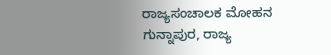ರಾಜ್ಯಸಂಚಾಲಕ ಮೋಹನ ಗುನ್ನಾಪುರ, ರಾಜ್ಯ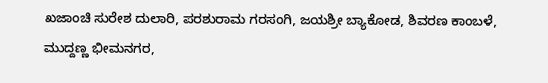ಖಜಾಂಚಿ ಸುರೇಶ ದುಲಾರಿ, ಪರಶುರಾಮ ಗರಸಂಗಿ, ಜಯಶ್ರೀ ಬ್ಯಾಕೋಡ, ಶಿವರಣ ಕಾಂಬಳೆ, ಮುದ್ದಣ್ಣ ಭೀಮನಗರ,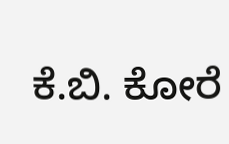ಕೆ.ಬಿ. ಕೋರೆ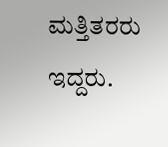ಮತ್ತಿತರರು ಇದ್ದರು.